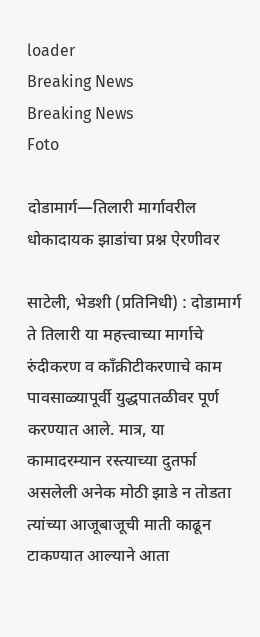loader
Breaking News
Breaking News
Foto

दोडामार्ग—तिलारी मार्गावरील धोकादायक झाडांचा प्रश्न ऐरणीवर

साटेली, भेडशी (प्रतिनिधी) : दोडामार्ग ते तिलारी या महत्त्वाच्या मार्गाचे रुंदीकरण व काँक्रीटीकरणाचे काम पावसाळ्यापूर्वी युद्धपातळीवर पूर्ण करण्यात आले. मात्र, या कामादरम्यान रस्त्याच्या दुतर्फा असलेली अनेक मोठी झाडे न तोडता त्यांच्या आजूबाजूची माती काढून टाकण्यात आल्याने आता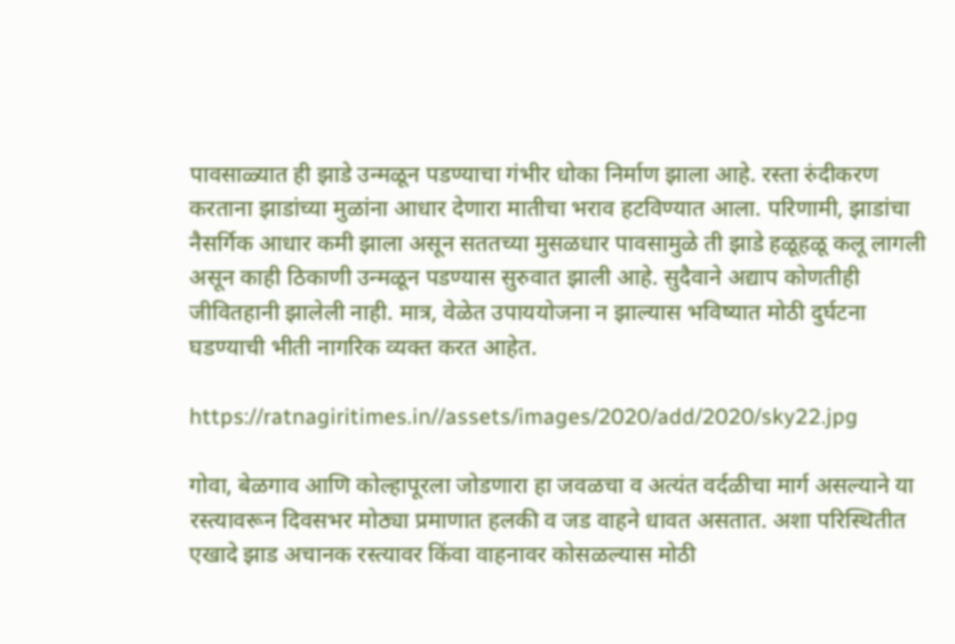पावसाळ्यात ही झाडे उन्मळून पडण्याचा गंभीर धोका निर्माण झाला आहे. रस्ता रुंदीकरण करताना झाडांच्या मुळांना आधार देणारा मातीचा भराव हटविण्यात आला. परिणामी, झाडांचा नैसर्गिक आधार कमी झाला असून सततच्या मुसळधार पावसामुळे ती झाडे हळूहळू कलू लागली असून काही ठिकाणी उन्मळून पडण्यास सुरुवात झाली आहे. सुदैवाने अद्याप कोणतीही जीवितहानी झालेली नाही. मात्र, वेळेत उपाययोजना न झाल्यास भविष्यात मोठी दुर्घटना घडण्याची भीती नागरिक व्यक्त करत आहेत.

https://ratnagiritimes.in//assets/images/2020/add/2020/sky22.jpg

गोवा, बेळगाव आणि कोल्हापूरला जोडणारा हा जवळचा व अत्यंत वर्दळीचा मार्ग असल्याने या रस्त्यावरून दिवसभर मोठ्या प्रमाणात हलकी व जड वाहने धावत असतात. अशा परिस्थितीत एखादे झाड अचानक रस्त्यावर किंवा वाहनावर कोसळल्यास मोठी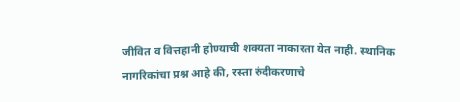जीवित व वित्तहानी होण्याची शक्यता नाकारता येत नाही. स्थानिक नागरिकांचा प्रश्न आहे की, रस्ता रुंदीकरणाचे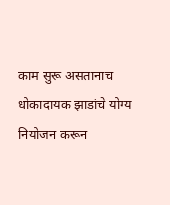काम सुरू असतानाच धोकादायक झाडांचे योग्य नियोजन करून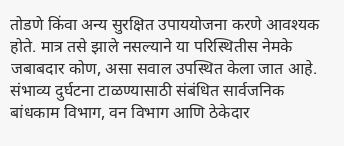तोडणे किंवा अन्य सुरक्षित उपाययोजना करणे आवश्यक होते. मात्र तसे झाले नसल्याने या परिस्थितीस नेमके जबाबदार कोण, असा सवाल उपस्थित केला जात आहे. संभाव्य दुर्घटना टाळण्यासाठी संबंधित सार्वजनिक बांधकाम विभाग, वन विभाग आणि ठेकेदार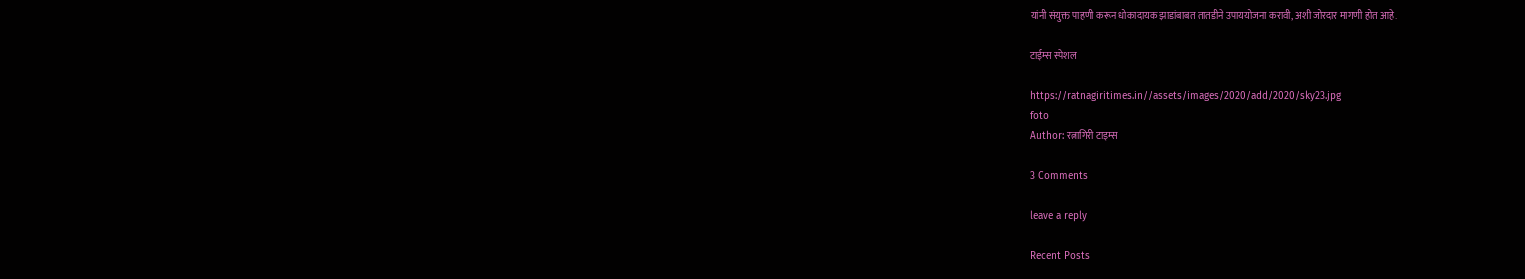यांनी संयुक्त पाहणी करून धोकादायक झाडांबाबत तातडीने उपाययोजना करावी, अशी जोरदार मागणी होत आहे.

टाईम्स स्पेशल

https://ratnagiritimes.in//assets/images/2020/add/2020/sky23.jpg
foto
Author: रत्नागिरी टाइम्स

3 Comments

leave a reply

Recent Posts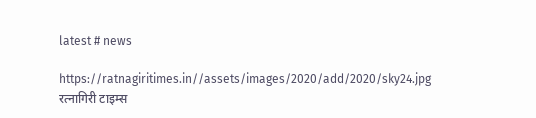latest # news

https://ratnagiritimes.in//assets/images/2020/add/2020/sky24.jpg
रत्नागिरी टाइम्स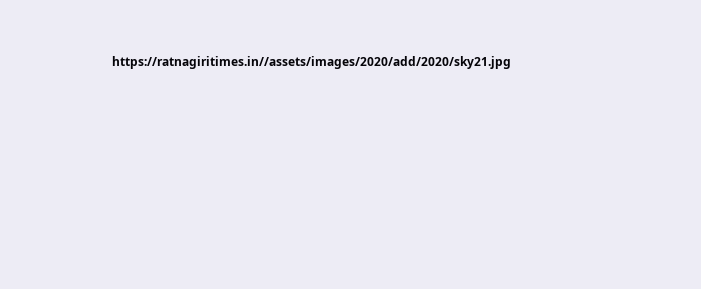https://ratnagiritimes.in//assets/images/2020/add/2020/sky21.jpg